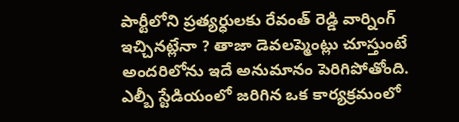పార్టీలోని ప్రత్యర్ధులకు రేవంత్ రెడ్డి వార్నింగ్ ఇచ్చినట్లేనా ? తాజా డెవలప్మెంట్లు చూస్తుంటే అందరిలోను ఇదే అనుమానం పెరిగిపోతోంది. ఎల్బీ స్టేడియంలో జరిగిన ఒక కార్యక్రమంలో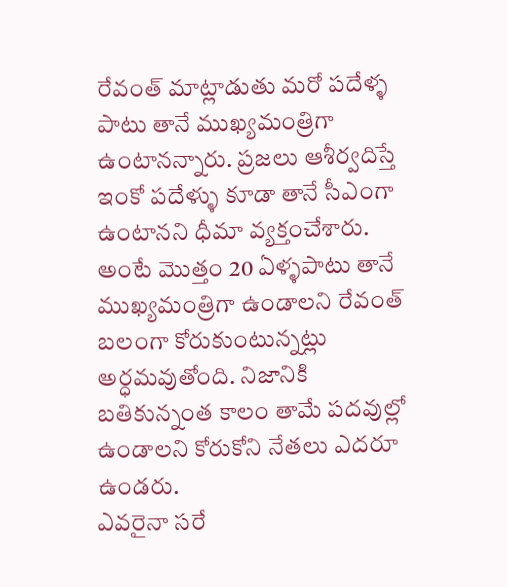రేవంత్ మాట్లాడుతు మరో పదేళ్ళ పాటు తానే ముఖ్యమంత్రిగా ఉంటానన్నారు. ప్రజలు ఆశీర్వదిస్తే ఇంకో పదేళ్ళు కూడా తానే సీఎంగా ఉంటానని ధీమా వ్యక్తంచేశారు. అంటే మొత్తం 20 ఏళ్ళపాటు తానే ముఖ్యమంత్రిగా ఉండాలని రేవంత్ బలంగా కోరుకుంటున్నట్లు అర్ధమవుతోంది. నిజానికి బతికున్నంత కాలం తామే పదవుల్లో ఉండాలని కోరుకోని నేతలు ఎదరూ ఉండరు.
ఎవరైనా సరే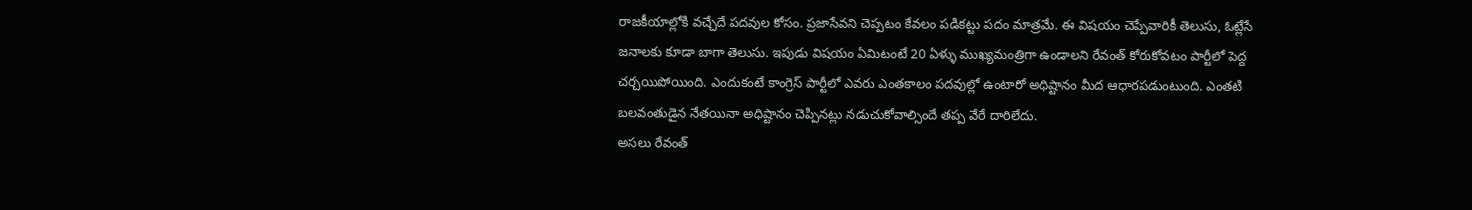రాజకీయాల్లోకి వచ్చేదే పదవుల కోసం. ప్రజాసేవని చెప్పటం కేవలం పడికట్టు పదం మాత్రమే. ఈ విషయం చెప్పేవారికీ తెలుసు, ఓట్లేసే జనాలకు కూడా బాగా తెలుసు. ఇపుడు విషయం ఏమిటంటే 20 ఏళ్ళు ముఖ్యమంత్రిగా ఉండాలని రేవంత్ కోరుకోవటం పార్టీలో పెద్ద చర్చయిపోయింది. ఎందుకంటే కాంగ్రెస్ పార్టీలో ఎవరు ఎంతకాలం పదవుల్లో ఉంటారో అధిష్టానం మీద ఆధారపడుంటుంది. ఎంతటి బలవంతుడైన నేతయినా అధిష్టానం చెప్పినట్లు నడుచుకోవాల్సిందే తప్ప వేరే దారిలేదు.
అసలు రేవంత్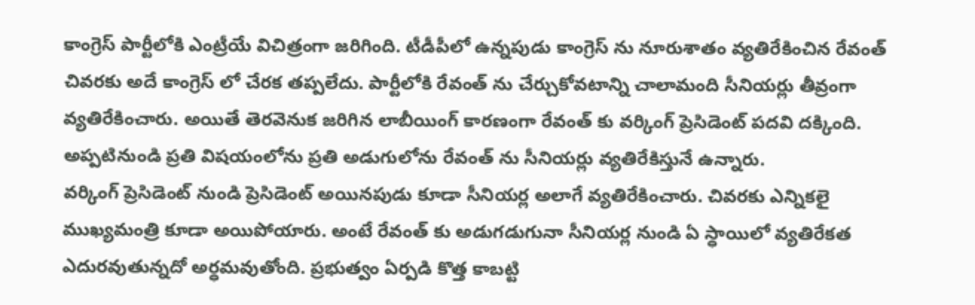కాంగ్రెస్ పార్టీలోకి ఎంట్రీయే విచిత్రంగా జరిగింది. టీడీపీలో ఉన్నపుడు కాంగ్రెస్ ను నూరుశాతం వ్యతిరేకించిన రేవంత్ చివరకు అదే కాంగ్రెస్ లో చేరక తప్పలేదు. పార్టీలోకి రేవంత్ ను చేర్చుకోవటాన్ని చాలామంది సీనియర్లు తీవ్రంగా వ్యతిరేకించారు. అయితే తెరవెనుక జరిగిన లాబీయింగ్ కారణంగా రేవంత్ కు వర్కింగ్ ప్రెసిడెంట్ పదవి దక్కింది. అప్పటినుండి ప్రతి విషయంలోను ప్రతి అడుగులోను రేవంత్ ను సీనియర్లు వ్యతిరేకిస్తునే ఉన్నారు.
వర్కింగ్ ప్రెసిడెంట్ నుండి ప్రెసిడెంట్ అయినపుడు కూడా సీనియర్ల అలాగే వ్యతిరేకించారు. చివరకు ఎన్నికలై ముఖ్యమంత్రి కూడా అయిపోయారు. అంటే రేవంత్ కు అడుగడుగునా సీనియర్ల నుండి ఏ స్ధాయిలో వ్యతిరేకత ఎదురవుతున్నదో అర్ధమవుతోంది. ప్రభుత్వం ఏర్పడి కొత్త కాబట్టి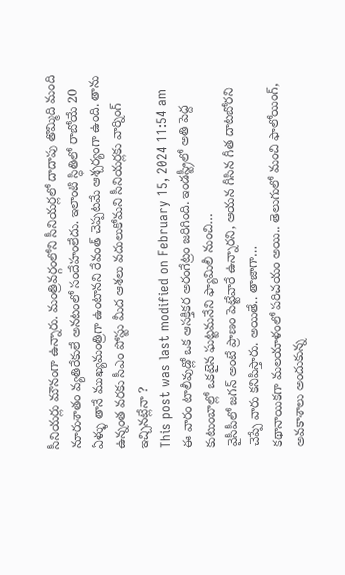సీనియర్లు మౌనంగా ఉన్నారు. మంత్రివర్గంలోని సీనియర్లలో దాదాపు తొమ్మిది మంది నూరుశాతం వ్యతిరేకులే అనటంలో సందేహంలేదు. ఇలాంటి స్ధితిలో రాబోయే 20 ఏళ్ళు తానే ముఖ్యమంత్రిగా ఉంటానని రేవంత్ చెప్పటమే ఆశ్చర్యంగా ఉంది. తాను ఉన్నంత వరకు సీఎం పోస్టు మీద ఆశలు వదులుకోమని సీనియర్లకు వార్నింగ్ ఇచ్చినట్లేనా ?
This post was last modified on February 15, 2024 11:54 am
ఈ వారం టాలీవుడ్లో ఒక ఆసక్తికర అరంగేట్రం జరిగింది. ఇండస్ట్రీలో అతి పెద్ద కుటుంబాల్లో ఒకటైన ఘట్టమనేని ఫ్యామిలీ నుంచి…
వైసీపీలో జగన్ అంటే ప్రాణం పెట్టేవారే ఉన్నారని, ఆయన గీసిన గీత దాటబోరని చెప్పే వారు కనిపిస్తారు. అయితే.. తాజాగా…
కథానాయికగా మలయాళంలో పరిచయం అయి.. తెలుగులో మంచి ఫాలోయింగ్, అవకాశాలు అందుకున్న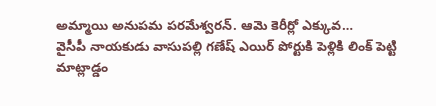అమ్మాయి అనుపమ పరమేశ్వరన్. ఆమె కెరీర్లో ఎక్కువ…
వైసీపీ నాయకుడు వాసుపల్లి గణేష్ ఎయిర్ పోర్టుకి పెళ్లికి లింక్ పెట్టి మాట్లాడ్డం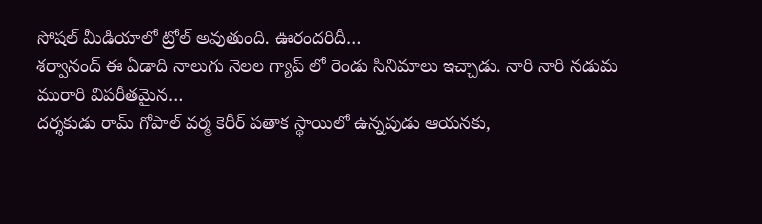సోషల్ మీడియాలో ట్రోల్ అవుతుంది. ఊరందరిదీ…
శర్వానంద్ ఈ ఏడాది నాలుగు నెలల గ్యాప్ లో రెండు సినిమాలు ఇచ్చాడు. నారి నారి నడుమ మురారి విపరీతమైన…
దర్శకుడు రామ్ గోపాల్ వర్మ కెరీర్ పతాక స్థాయిలో ఉన్నపుడు ఆయనకు,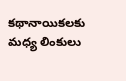కథానాయికలకు మధ్య లింకులు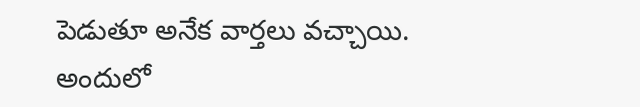పెడుతూ అనేక వార్తలు వచ్చాయి. అందులో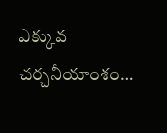ఎక్కువ చర్చనీయాంశం…